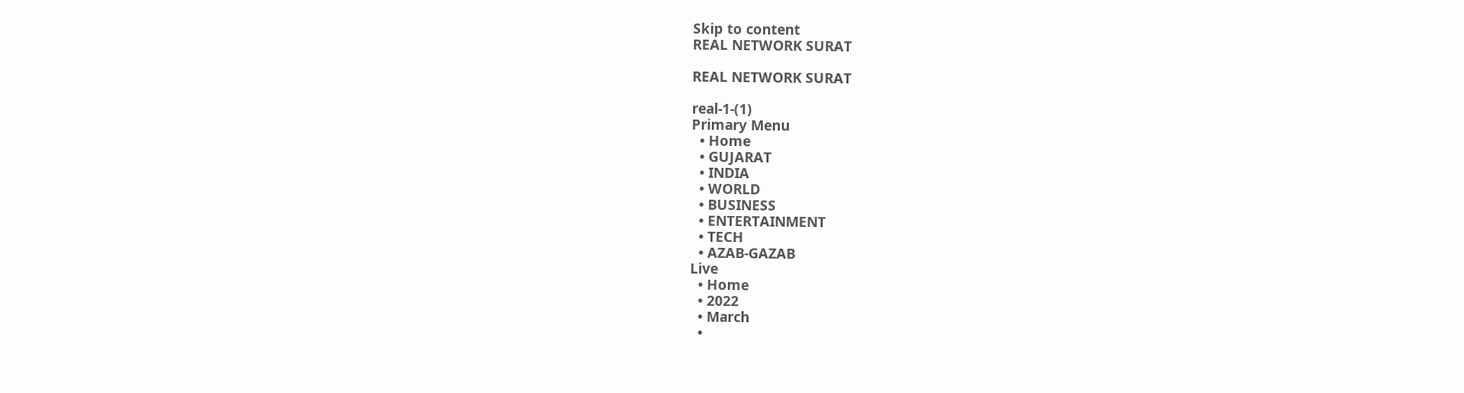Skip to content
REAL NETWORK SURAT

REAL NETWORK SURAT

real-1-(1)
Primary Menu
  • Home
  • GUJARAT
  • INDIA
  • WORLD
  • BUSINESS
  • ENTERTAINMENT
  • TECH
  • AZAB-GAZAB
Live
  • Home
  • 2022
  • March
  •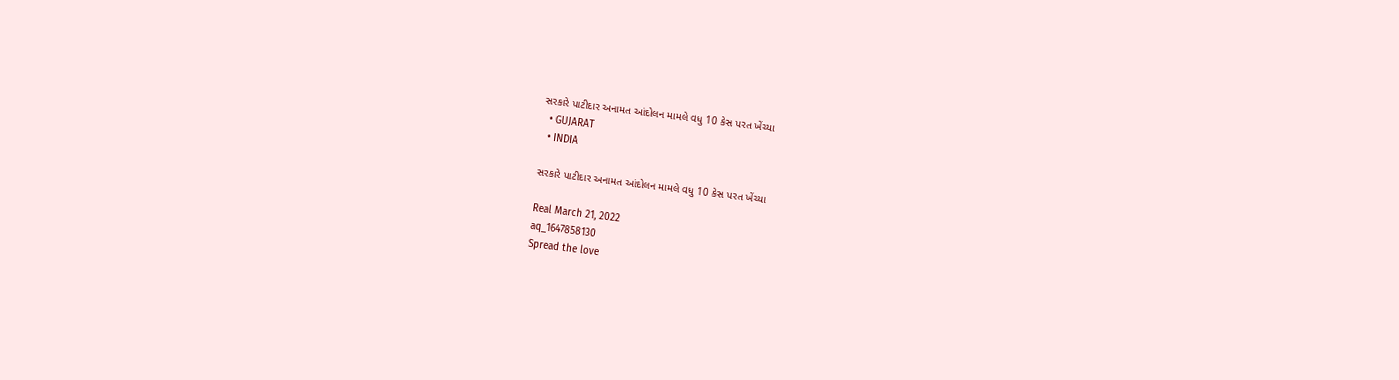સરકારે પાટીદાર અનામત આંદોલન મામલે વધુ 10 કેસ પરત ખેંચ્યા
  • GUJARAT
  • INDIA

સરકારે પાટીદાર અનામત આંદોલન મામલે વધુ 10 કેસ પરત ખેંચ્યા

Real March 21, 2022
aq_1647858130
Spread the love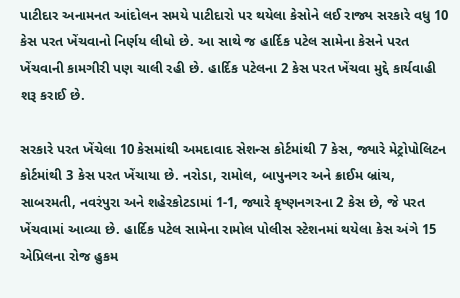પાટીદાર અનામનત આંદોલન સમયે પાટીદારો પર થયેલા કેસોને લઈ રાજ્ય સરકારે વધુ 10 કેસ પરત ખેંચવાનો નિર્ણય લીધો છે. આ સાથે જ હાર્દિક પટેલ સામેના કેસને પરત ખેંચવાની કામગીરી પણ ચાલી રહી છે. હાર્દિક પટેલના 2 કેસ પરત ખેંચવા મુદ્દે કાર્યવાહી શરૂ કરાઈ છે.

સરકારે પરત ખેંચેલા 10 કેસમાંથી અમદાવાદ સેશન્સ કોર્ટમાંથી 7 કેસ, જ્યારે મેટ્રોપોલિટન કોર્ટમાંથી 3 કેસ પરત ખેંચાયા છે. નરોડા, રામોલ, બાપુનગર અને ક્રાઈમ બ્રાંચ, સાબરમતી, નવરંપુરા અને શહેરકોટડામાં 1-1, જ્યારે કૃષ્ણનગરના 2 કેસ છે, જે પરત ખેંચવામાં આવ્યા છે. હાર્દિક પટેલ સામેના રામોલ પોલીસ સ્ટેશનમાં થયેલા કેસ અંગે 15 એપ્રિલના રોજ હુકમ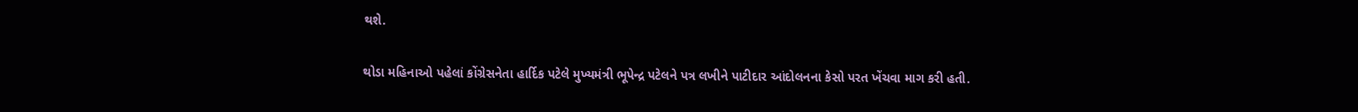થશે.

થોડા મહિનાઓ પહેલાં કોંગ્રેસનેતા હાર્દિક પટેલે મુખ્યમંત્રી ભૂપેન્દ્ર પટેલને પત્ર લખીને પાટીદાર આંદોલનના કેસો પરત ખેંચવા માગ કરી હતી.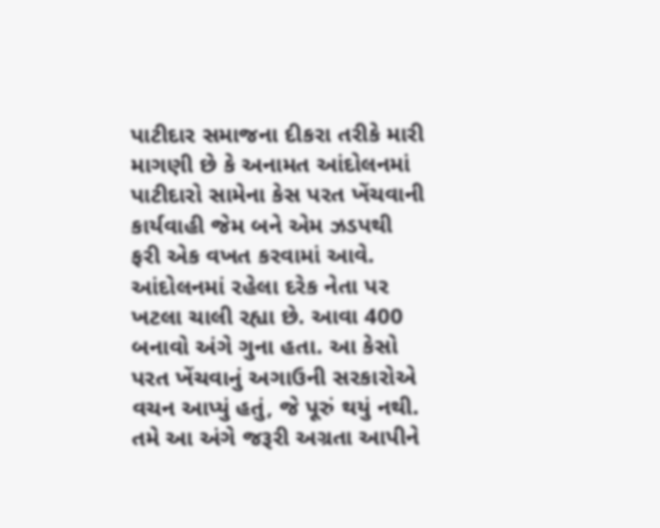પાટીદાર સમાજના દીકરા તરીકે મારી માગણી છે કે અનામત આંદોલનમાં પાટીદારો સામેના કેસ પરત ખેંચવાની કાર્યવાહી જેમ બને એમ ઝડપથી ફરી એક વખત કરવામાં આવે. આંદોલનમાં રહેલા દરેક નેતા પર ખટલા ચાલી રહ્યા છે. આવા 400 બનાવો અંગે ગુના હતા. આ કેસો પરત ખેંચવાનું અગાઉની સરકારોએ વચન આપ્યું હતું, જે પૂરું થયું નથી. તમે આ અંગે જરૂરી અગ્રતા આપીને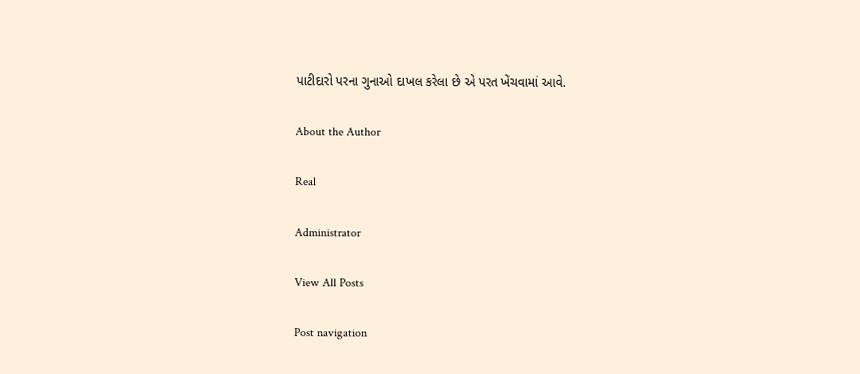પાટીદારો પરના ગુનાઓ દાખલ કરેલા છે એ પરત ખેંચવામાં આવે.

About the Author

Real

Administrator

View All Posts

Post navigation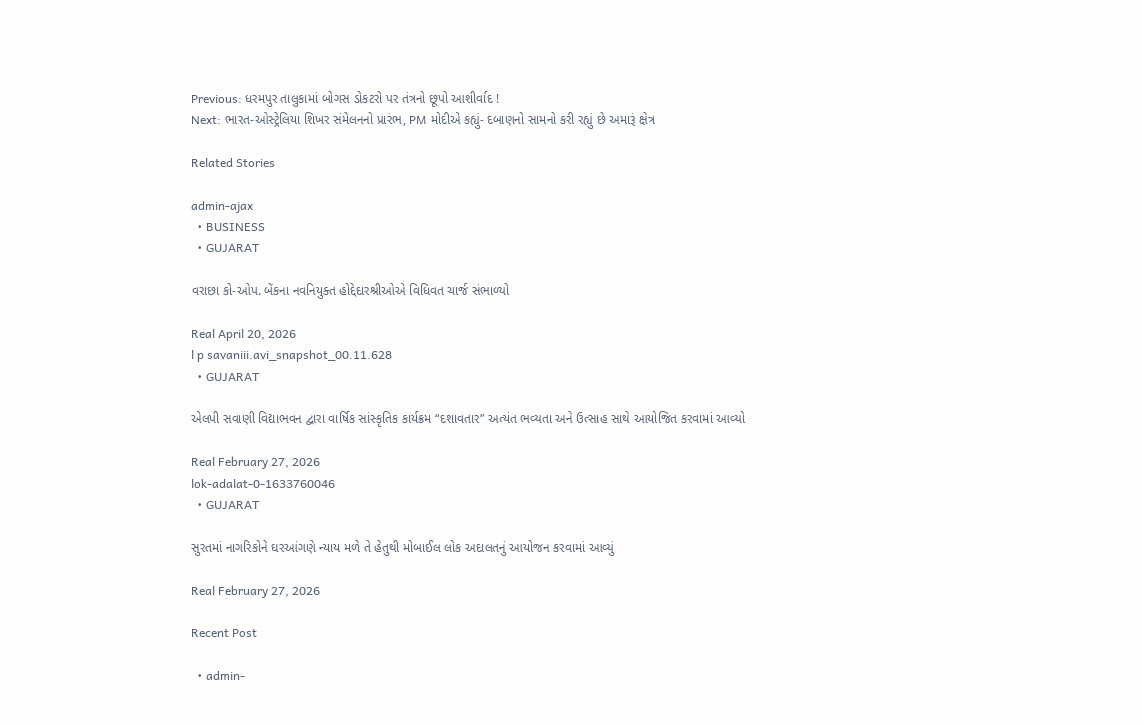Previous: ધરમપુર તાલુકામાં બોગસ ડોકટરો પર તંત્રનો છૂપો આશીર્વાદ !
Next: ભારત-ઓસ્ટ્રેલિયા શિખર સંમેલનનો પ્રારંભ, PM મોદીએ કહ્યું- દબાણનો સામનો કરી રહ્યું છે અમારૂં ક્ષેત્ર

Related Stories

admin-ajax
  • BUSINESS
  • GUJARAT

વરાછા કો-ઓપ. બેંકના નવનિયુક્ત હોદ્દેદારશ્રીઓએ વિધિવત ચાર્જ સંભાળ્યો

Real April 20, 2026
l p savaniii.avi_snapshot_00.11.628
  • GUJARAT

એલપી સવાણી વિદ્યાભવન દ્વારા વાર્ષિક સાંસ્કૃતિક કાર્યક્રમ “દશાવતાર” અત્યંત ભવ્યતા અને ઉત્સાહ સાથે આયોજિત કરવામાં આવ્યો

Real February 27, 2026
lok-adalat-0-1633760046
  • GUJARAT

સુરતમાં નાગરિકોને ઘરઆંગણે ન્યાય મળે તે હેતુથી મોબાઈલ લોક અદાલતનું આયોજન કરવામાં આવ્યું

Real February 27, 2026

Recent Post

  • admin-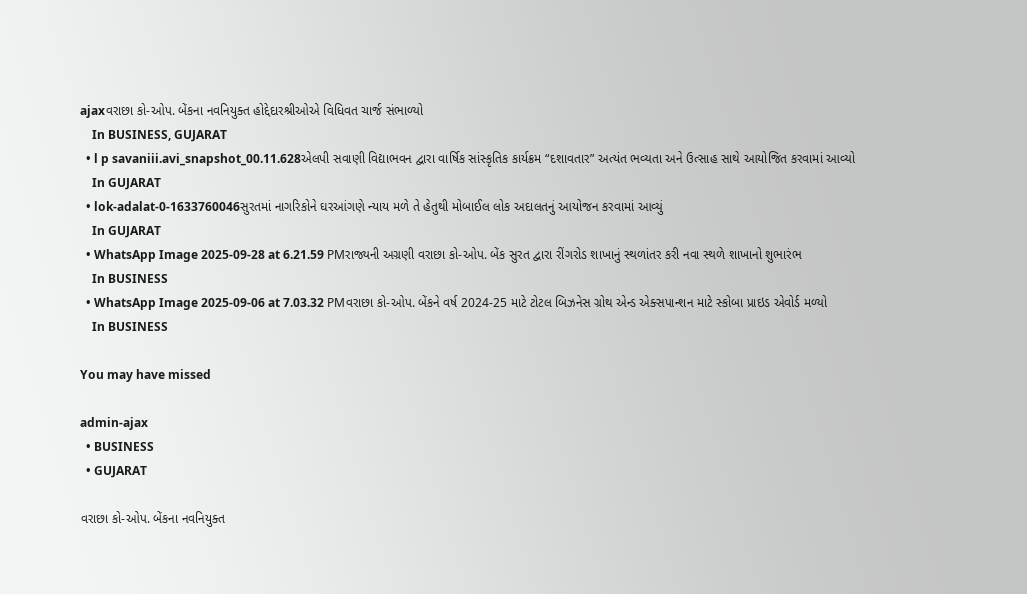ajaxવરાછા કો-ઓપ. બેંકના નવનિયુક્ત હોદ્દેદારશ્રીઓએ વિધિવત ચાર્જ સંભાળ્યો
    In BUSINESS, GUJARAT
  • l p savaniii.avi_snapshot_00.11.628એલપી સવાણી વિદ્યાભવન દ્વારા વાર્ષિક સાંસ્કૃતિક કાર્યક્રમ “દશાવતાર” અત્યંત ભવ્યતા અને ઉત્સાહ સાથે આયોજિત કરવામાં આવ્યો
    In GUJARAT
  • lok-adalat-0-1633760046સુરતમાં નાગરિકોને ઘરઆંગણે ન્યાય મળે તે હેતુથી મોબાઈલ લોક અદાલતનું આયોજન કરવામાં આવ્યું
    In GUJARAT
  • WhatsApp Image 2025-09-28 at 6.21.59 PMરાજ્યની અગ્રણી વરાછા કો-ઓપ. બેંક સુરત દ્વારા રીંગરોડ શાખાનું સ્થળાંતર કરી નવા સ્થળે શાખાનો શુભારંભ
    In BUSINESS
  • WhatsApp Image 2025-09-06 at 7.03.32 PMવરાછા કો-ઓપ. બેંકને વર્ષ 2024-25 માટે ટોટલ બિઝનેસ ગ્રોથ એન્ડ એક્સપાન્શન માટે સ્કોબા પ્રાઇડ એવોર્ડ મળ્યો
    In BUSINESS

You may have missed

admin-ajax
  • BUSINESS
  • GUJARAT

વરાછા કો-ઓપ. બેંકના નવનિયુક્ત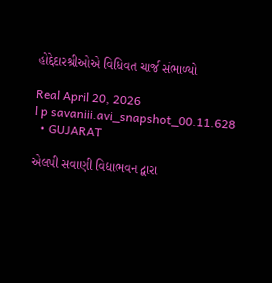હોદ્દેદારશ્રીઓએ વિધિવત ચાર્જ સંભાળ્યો

Real April 20, 2026
l p savaniii.avi_snapshot_00.11.628
  • GUJARAT

એલપી સવાણી વિદ્યાભવન દ્વારા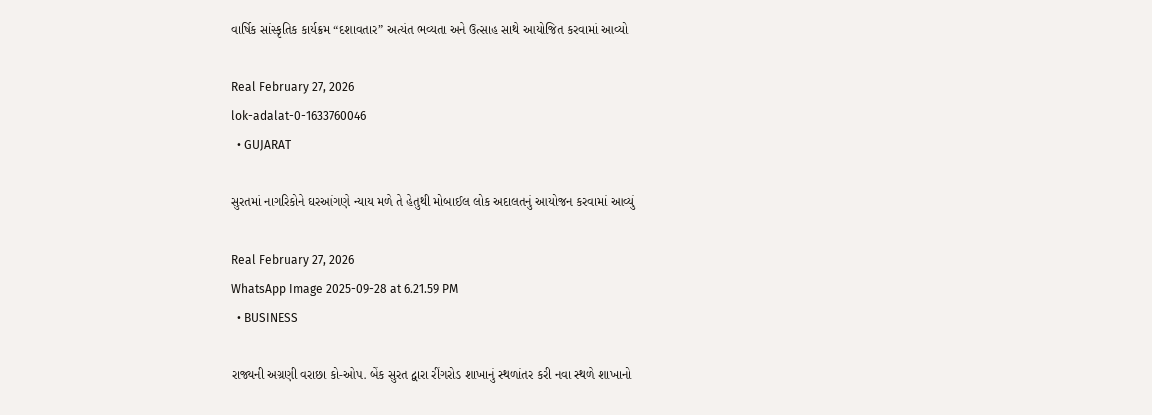વાર્ષિક સાંસ્કૃતિક કાર્યક્રમ “દશાવતાર” અત્યંત ભવ્યતા અને ઉત્સાહ સાથે આયોજિત કરવામાં આવ્યો

Real February 27, 2026
lok-adalat-0-1633760046
  • GUJARAT

સુરતમાં નાગરિકોને ઘરઆંગણે ન્યાય મળે તે હેતુથી મોબાઈલ લોક અદાલતનું આયોજન કરવામાં આવ્યું

Real February 27, 2026
WhatsApp Image 2025-09-28 at 6.21.59 PM
  • BUSINESS

રાજ્યની અગ્રણી વરાછા કો-ઓપ. બેંક સુરત દ્વારા રીંગરોડ શાખાનું સ્થળાંતર કરી નવા સ્થળે શાખાનો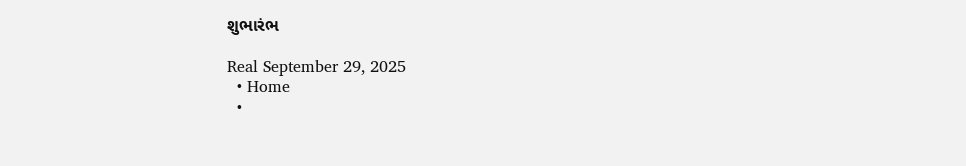શુભારંભ

Real September 29, 2025
  • Home
  •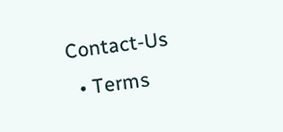Contact-Us
  • Terms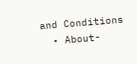and Conditions
  • About-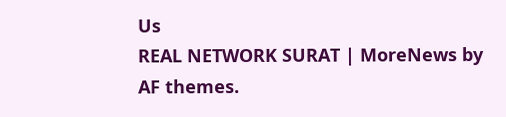Us
REAL NETWORK SURAT | MoreNews by AF themes.